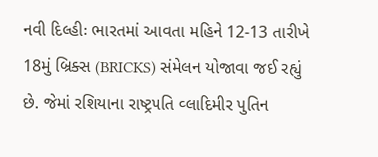નવી દિલ્હીઃ ભારતમાં આવતા મહિને 12-13 તારીખે 18મું બ્રિક્સ (BRICKS) સંમેલન યોજાવા જઈ રહ્યું છે. જેમાં રશિયાના રાષ્ટ્ર૫તિ વ્લાદિમીર પુતિન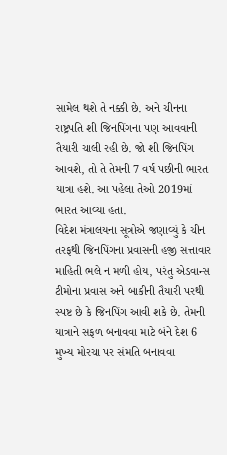સામેલ થશે તે નક્કી છે. અને ચીનના રાષ્ટ્રપતિ શી જિનપિંગના પણ આવવાની તૈયારી ચાલી રહી છે. જો શી જિનપિંગ આવશે, તો તે તેમની 7 વર્ષ પછીની ભારત યાત્રા હશે. આ પહેલા તેઓ 2019માં ભારત આવ્યા હતા.
વિદેશ મંત્રાલયના સૂત્રોએ જણાવ્યું કે ચીન તરફથી જિનપિંગના પ્રવાસની હજી સત્તાવાર માહિતી ભલે ન મળી હોય, પરંતુ એડવાન્સ ટીમોના પ્રવાસ અને બાકીની તૈયારી પરથી સ્પષ્ટ છે કે જિનપિંગ આવી શકે છે. તેમની યાત્રાને સફળ બનાવવા માટે બંને દેશ 6 મુખ્ય મોરચા પર સંમતિ બનાવવા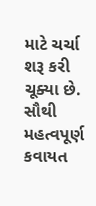માટે ચર્ચા શરૂ કરી ચૂક્યા છે.
સૌથી મહત્વપૂર્ણ કવાયત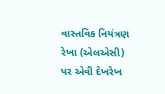વાસ્તવિક નિયંત્રણ રેખા (એલએસી) પર એવી દેખરેખ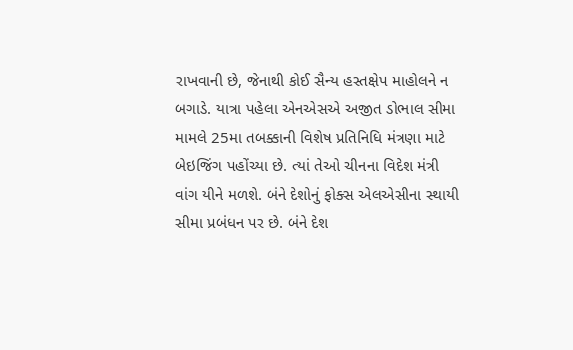રાખવાની છે, જેનાથી કોઈ સૈન્ય હસ્તક્ષેપ માહોલને ન બગાડે. યાત્રા પહેલા એનએસએ અજીત ડોભાલ સીમા મામલે 25મા તબક્કાની વિશેષ પ્રતિનિધિ મંત્રણા માટે બેઇજિંગ પહોંચ્યા છે. ત્યાં તેઓ ચીનના વિદેશ મંત્રી વાંગ યીને મળશે. બંને દેશોનું ફોક્સ એલએસીના સ્થાયી સીમા પ્રબંધન પર છે. બંને દેશ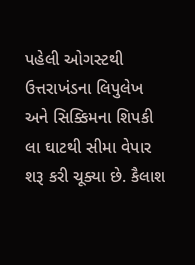પહેલી ઓગસ્ટથી ઉત્તરાખંડના લિપુલેખ અને સિક્કિમના શિપકી લા ઘાટથી સીમા વેપાર શરૂ કરી ચૂક્યા છે. કૈલાશ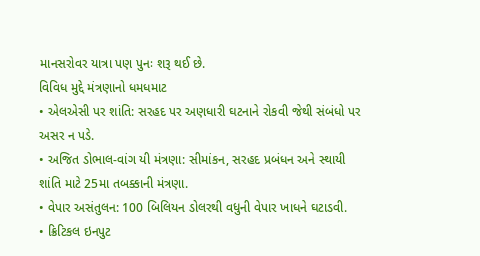માનસરોવર યાત્રા પણ પુનઃ શરૂ થઈ છે.
વિવિધ મુદ્દે મંત્રણાનો ધમધમાટ
• એલએસી પર શાંતિ: સરહદ પર અણધારી ઘટનાને રોકવી જેથી સંબંધો પર અસર ન પડે.
• અજિત ડોભાલ-વાંગ યી મંત્રણા: સીમાંકન, સરહદ પ્રબંધન અને સ્થાયી શાંતિ માટે 25મા તબક્કાની મંત્રણા.
• વેપાર અસંતુલન: 100 બિલિયન ડોલરથી વધુની વેપાર ખાધને ઘટાડવી.
• ક્રિટિકલ ઇનપુટ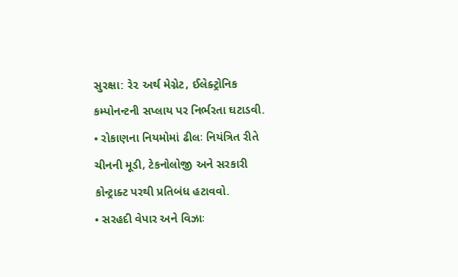સુરક્ષા: રે૨ અર્થ મેગ્નેટ, ઈલેક્ટ્રોનિક કમ્પોનન્ટની સપ્લાય પર નિર્ભરતા ઘટાડવી.
• રોકાણના નિયમોમાં ઢીલઃ નિયંત્રિત રીતે ચીનની મૂડી, ટેકનોલોજી અને સરકારી કોન્ટ્રાક્ટ પરથી પ્રતિબંધ હટાવવો.
• સરહદી વેપાર અને વિઝાઃ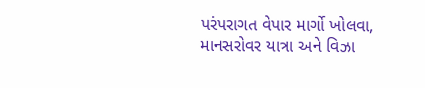પરંપરાગત વેપાર માર્ગો ખોલવા, માનસરોવર યાત્રા અને વિઝા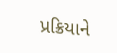પ્રક્રિયાને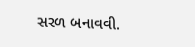સરળ બનાવવી.